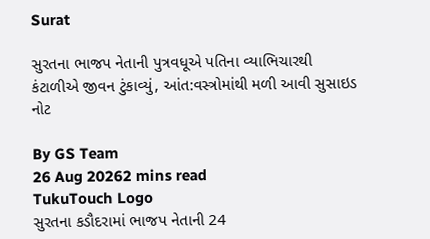Surat

સુરતના ભાજપ નેતાની પુત્રવધૂએ પતિના વ્યાભિચારથી કંટાળીએ જીવન ટુંકાવ્યું, આંત:વસ્ત્રોમાંથી મળી આવી સુસાઇડ નોટ

By GS Team
26 Aug 20262 mins read
TukuTouch Logo
સુરતના કડૌદરામાં ભાજપ નેતાની 24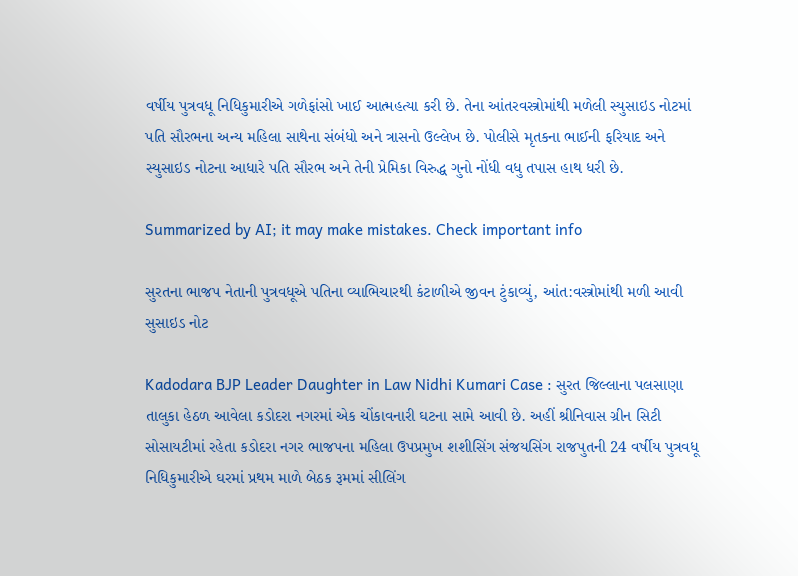વર્ષીય પુત્રવધૂ નિધિકુમારીએ ગળેફાંસો ખાઈ આત્મહત્યા કરી છે. તેના આંતરવસ્ત્રોમાંથી મળેલી સ્યુસાઇડ નોટમાં પતિ સૌરભના અન્ય મહિલા સાથેના સંબંધો અને ત્રાસનો ઉલ્લેખ છે. પોલીસે મૃતકના ભાઈની ફરિયાદ અને સ્યુસાઇડ નોટના આધારે પતિ સૌરભ અને તેની પ્રેમિકા વિરુદ્ધ ગુનો નોંધી વધુ તપાસ હાથ ધરી છે.

Summarized by AI; it may make mistakes. Check important info

સુરતના ભાજપ નેતાની પુત્રવધૂએ પતિના વ્યાભિચારથી કંટાળીએ જીવન ટુંકાવ્યું, આંત:વસ્ત્રોમાંથી મળી આવી સુસાઇડ નોટ

Kadodara BJP Leader Daughter in Law Nidhi Kumari Case : સુરત જિલ્લાના પલસાણા તાલુકા હેઠળ આવેલા કડોદરા નગરમાં એક ચોંકાવનારી ઘટના સામે આવી છે. અહીં શ્રીનિવાસ ગ્રીન સિટી સોસાયટીમાં રહેતા કડોદરા નગર ભાજપના મહિલા ઉપપ્રમુખ શશીસિંગ સંજયસિંગ રાજપુતની 24 વર્ષીય પુત્રવધૂ નિધિકુમારીએ ઘરમાં પ્રથમ માળે બેઠક રૂમમાં સીલિંગ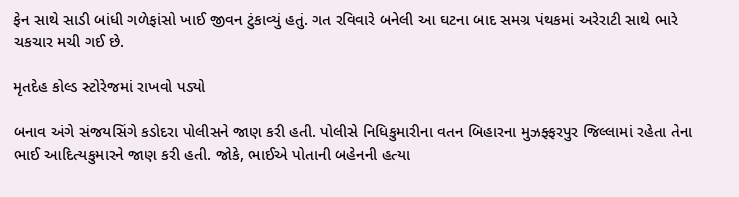ફેન સાથે સાડી બાંધી ગળેફાંસો ખાઈ જીવન ટુંકાવ્યું હતું. ગત રવિવારે બનેલી આ ઘટના બાદ સમગ્ર પંથકમાં અરેરાટી સાથે ભારે ચકચાર મચી ગઈ છે.

મૃતદેહ કોલ્ડ સ્ટોરેજમાં રાખવો પડ્યો

બનાવ અંગે સંજયસિંગે કડોદરા પોલીસને જાણ કરી હતી. પોલીસે નિધિકુમારીના વતન બિહારના મુઝફ્ફરપુર જિલ્લામાં રહેતા તેના ભાઈ આદિત્યકુમારને જાણ કરી હતી. જોકે, ભાઈએ પોતાની બહેનની હત્યા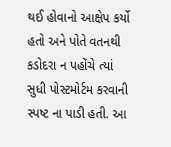થઈ હોવાનો આક્ષેપ કર્યો હતો અને પોતે વતનથી કડોદરા ન પહોંચે ત્યાં સુધી પોસ્ટમોર્ટમ કરવાની સ્પષ્ટ ના પાડી હતી. આ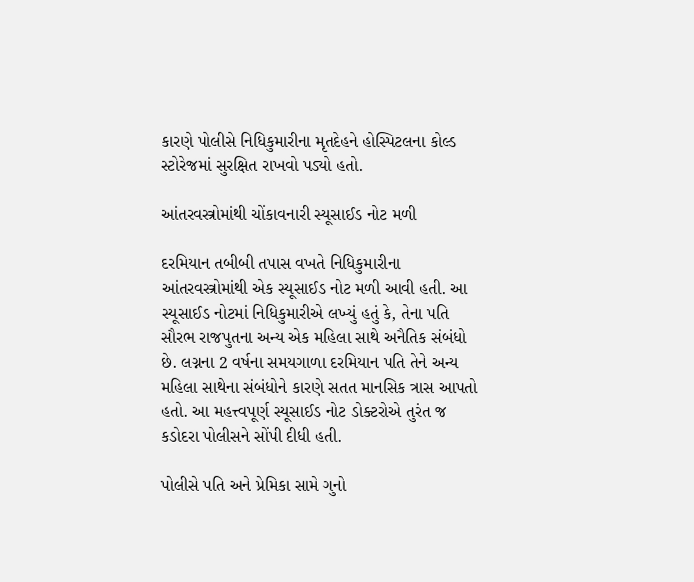કારણે પોલીસે નિધિકુમારીના મૃતદેહને હોસ્પિટલના કોલ્ડ સ્ટોરેજમાં સુરક્ષિત રાખવો પડ્યો હતો.

આંતરવસ્ત્રોમાંથી ચોંકાવનારી સ્યૂસાઈડ નોટ મળી

દરમિયાન તબીબી તપાસ વખતે નિધિકુમારીના આંતરવસ્ત્રોમાંથી એક સ્યૂસાઈડ નોટ મળી આવી હતી. આ સ્યૂસાઈડ નોટમાં નિધિકુમારીએ લખ્યું હતું કે, તેના પતિ સૌરભ રાજપુતના અન્ય એક મહિલા સાથે અનૈતિક સંબંધો છે. લગ્નના 2 વર્ષના સમયગાળા દરમિયાન પતિ તેને અન્ય મહિલા સાથેના સંબંધોને કારણે સતત માનસિક ત્રાસ આપતો હતો. આ મહત્ત્વપૂર્ણ સ્યૂસાઈડ નોટ ડોક્ટરોએ તુરંત જ કડોદરા પોલીસને સોંપી દીધી હતી.

પોલીસે પતિ અને પ્રેમિકા સામે ગુનો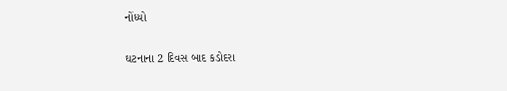નોંધ્યો

ઘટનાના 2 દિવસ બાદ કડોદરા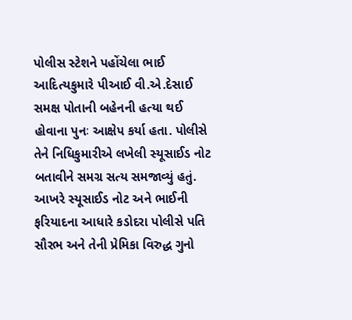પોલીસ સ્ટેશને પહોંચેલા ભાઈ આદિત્યકુમારે પીઆઈ વી.એ.દેસાઈ સમક્ષ પોતાની બહેનની હત્યા થઈ હોવાના પુનઃ આક્ષેપ કર્યા હતા. પોલીસે તેને નિધિકુમારીએ લખેલી સ્યૂસાઈડ નોટ બતાવીને સમગ્ર સત્ય સમજાવ્યું હતું. આખરે સ્યૂસાઈડ નોટ અને ભાઈની ફરિયાદના આધારે કડોદરા પોલીસે પતિ સૌરભ અને તેની પ્રેમિકા વિરુદ્ધ ગુનો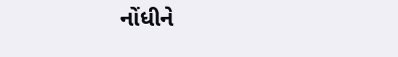નોંધીને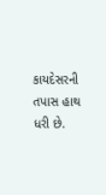કાયદેસરની તપાસ હાથ ધરી છે.